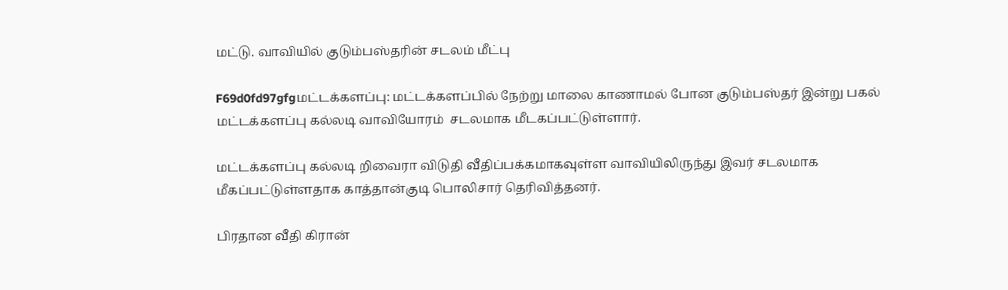மட்டு. வாவியில் குடும்பஸ்தரின் சடலம் மீட்பு

F69d0fd97gfgமட்டக்களப்பு: மட்டக்களப்பில் நேற்று மாலை காணாமல் போன குடும்பஸ்தர் இன்று பகல் மட்டக்களப்பு கல்லடி வாவியோரம்  சடலமாக மீடகப்பட்டுள்ளார்.

மட்டக்களப்பு கல்லடி றிவைரா விடுதி வீதிப்பக்கமாகவுள்ள வாவியிலிருந்து இவர் சடலமாக மீகப்பட்டுள்ளதாக காத்தான்குடி பொலிசார் தெரிவித்தனர்.

பிரதான வீதி கிரான்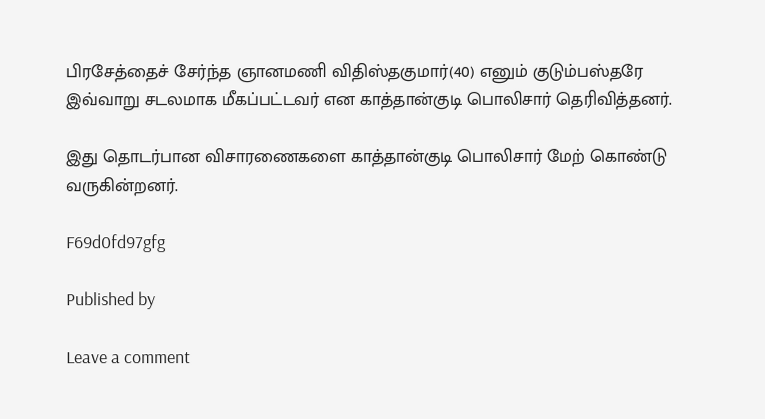பிரசேத்தைச் சேர்ந்த ஞானமணி விதிஸ்தகுமார்(40) எனும் குடும்பஸ்தரே இவ்வாறு சடலமாக மீகப்பட்டவர் என காத்தான்குடி பொலிசார் தெரிவித்தனர்.

இது தொடர்பான விசாரணைகளை காத்தான்குடி பொலிசார் மேற் கொண்டு வருகின்றனர்.

F69d0fd97gfg

Published by

Leave a comment